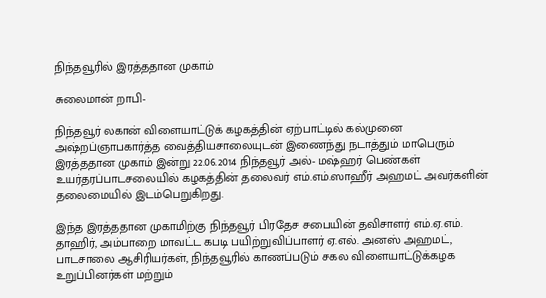நிந்தவூரில் இரத்ததான முகாம்

சுலைமான் றாபி-

நிந்தவூர் லகான் விளையாட்டுக் கழகத்தின் ஏற்பாட்டில் கல்முனை அஷ்றப்ஞாபகார்த்த வைத்தியசாலையுடன் இணைந்து நடாத்தும் மாபெரும் இரத்ததான முகாம் இன்று 22.06.2014 நிந்தவூர் அல்- மஷ்ஹர் பெண்கள் உயர்தரப்பாடசலையில் கழகத்தின் தலைவர் எம்.எம்.ஸாஹீர் அஹமட் அவர்களின் தலைமையில் இடம்பெறுகிறது.

இந்த இரத்ததான முகாமிற்கு நிந்தவூர் பிரதேச சபையின் தவிசாளர் எம்.ஏ.எம். தாஹிர், அம்பாறை மாவட்ட கபடி பயிற்றுவிப்பாளர் ஏ.எல். அனஸ் அஹமட், பாடசாலை ஆசிரியர்கள், நிந்தவூரில் காணப்படும் சகல விளையாட்டுக்கழக உறுப்பினர்கள் மற்றும்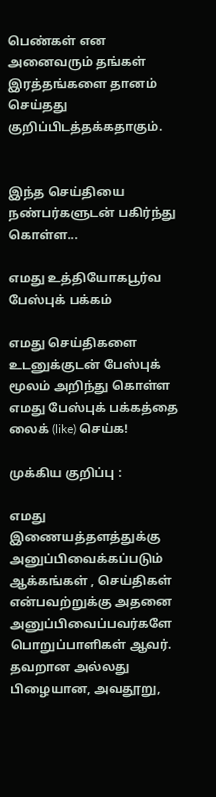பெண்கள் என அனைவரும் தங்கள் இரத்தங்களை தானம் செய்தது குறிப்பிடத்தக்கதாகும்.


இந்த செய்தியை நண்பர்களுடன் பகிர்ந்து கொள்ள...

எமது உத்தியோகபூர்வ பேஸ்புக் பக்கம்

எமது செய்திகளை உடனுக்குடன் பேஸ்புக் மூலம் அறிந்து கொள்ள எமது பேஸ்புக் பக்கத்தை லைக் (like) செய்க!

முக்கிய குறிப்பு :

எமது இணையத்தளத்துக்கு அனுப்பிவைக்கப்படும் ஆக்கங்கள் , செய்திகள் என்பவற்றுக்கு அதனை அனுப்பிவைப்பவர்களே பொறுப்பாளிகள் ஆவர். தவறான அல்லது பிழையான, அவதூறு,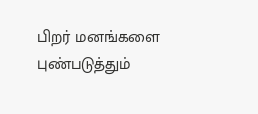பிறர் மனங்களை புண்படுத்தும்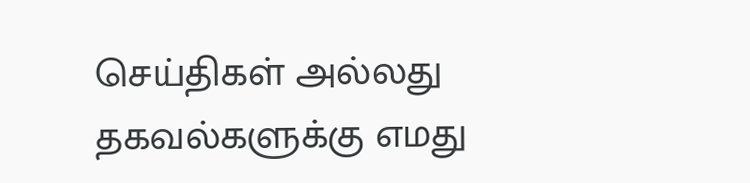செய்திகள் அல்லது தகவல்களுக்கு எமது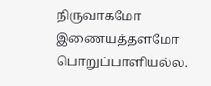நிருவாகமோ இணையத்தளமோ பொறுப்பாளியல்ல.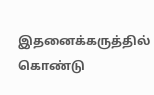இதனைக்கருத்தில் கொண்டு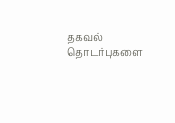தகவல் தொடர்புகளை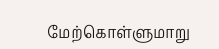மேற்கொள்ளுமாறு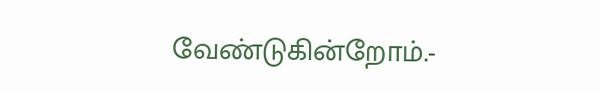வேண்டுகின்றோம்.-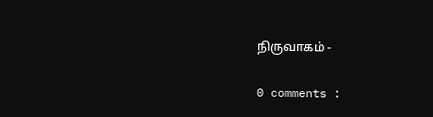நிருவாகம் -

0 comments :